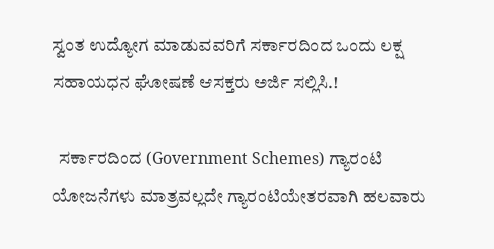ಸ್ವಂತ ಉದ್ಯೋಗ ಮಾಡುವವರಿಗೆ ಸರ್ಕಾರದಿಂದ ಒಂದು ಲಕ್ಷ ಸಹಾಯಧನ ಘೋಷಣೆ ಆಸಕ್ತರು ಅರ್ಜಿ ಸಲ್ಲಿಸಿ.!

  ಸರ್ಕಾರದಿಂದ (Government Schemes) ಗ್ಯಾರಂಟಿ ಯೋಜನೆಗಳು ಮಾತ್ರವಲ್ಲದೇ ಗ್ಯಾರಂಟಿಯೇತರವಾಗಿ ಹಲವಾರು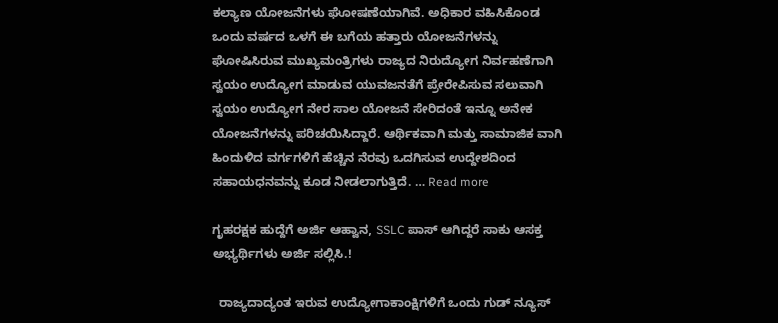ಕಲ್ಯಾಣ ಯೋಜನೆಗಳು ಘೋಷಣೆಯಾಗಿವೆ. ಅಧಿಕಾರ ವಹಿಸಿಕೊಂಡ ಒಂದು ವರ್ಷದ ಒಳಗೆ ಈ ಬಗೆಯ ಹತ್ತಾರು ಯೋಜನೆಗಳನ್ನು ಘೋಷಿಸಿರುವ ಮುಖ್ಯಮಂತ್ರಿಗಳು ರಾಜ್ಯದ ನಿರುದ್ಯೋಗ ನಿರ್ವಹಣೆಗಾಗಿ ಸ್ವಯಂ ಉದ್ಯೋಗ ಮಾಡುವ ಯುವಜನತೆಗೆ ಪ್ರೇರೇಪಿಸುವ ಸಲುವಾಗಿ ಸ್ವಯಂ ಉದ್ಯೋಗ ನೇರ ಸಾಲ ಯೋಜನೆ ಸೇರಿದಂತೆ ಇನ್ನೂ ಅನೇಕ ಯೋಜನೆಗಳನ್ನು ಪರಿಚಯಿಸಿದ್ದಾರೆ. ಆರ್ಥಿಕವಾಗಿ ಮತ್ತು ಸಾಮಾಜಿಕ ವಾಗಿ ಹಿಂದುಳಿದ ವರ್ಗಗಳಿಗೆ ಹೆಚ್ಚಿನ ನೆರವು ಒದಗಿಸುವ ಉದ್ದೇಶದಿಂದ ಸಹಾಯಧನವನ್ನು ಕೂಡ ನೀಡಲಾಗುತ್ತಿದೆ. … Read more

ಗೃಹರಕ್ಷಕ ಹುದ್ದೆಗೆ ಅರ್ಜಿ ಆಹ್ವಾನ, SSLC ಪಾಸ್ ಆಗಿದ್ದರೆ ಸಾಕು ಆಸಕ್ತ ಅಭ್ಯರ್ಥಿಗಳು ಅರ್ಜಿ ಸಲ್ಲಿಸಿ.!

  ರಾಜ್ಯದಾದ್ಯಂತ ಇರುವ ಉದ್ಯೋಗಾಕಾಂಕ್ಷಿಗಳಿಗೆ ಒಂದು ಗುಡ್ ನ್ಯೂಸ್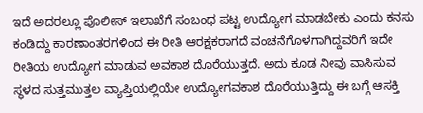ಇದೆ ಅದರಲ್ಲೂ ಪೊಲೀಸ್ ಇಲಾಖೆಗೆ ಸಂಬಂಧ ಪಟ್ಟ ಉದ್ಯೋಗ ಮಾಡಬೇಕು ಎಂದು ಕನಸು ಕಂಡಿದ್ದು ಕಾರಣಾಂತರಗಳಿಂದ ಈ ರೀತಿ ಆರಕ್ಷಕರಾಗದೆ ವಂಚನೆಗೊಳಗಾಗಿದ್ದವರಿಗೆ ಇದೇ ರೀತಿಯ ಉದ್ಯೋಗ ಮಾಡುವ ಅವಕಾಶ ದೊರೆಯುತ್ತದೆ. ಅದು ಕೂಡ ನೀವು ವಾಸಿಸುವ ಸ್ಥಳದ ಸುತ್ತಮುತ್ತಲ ವ್ಯಾಪ್ತಿಯಲ್ಲಿಯೇ ಉದ್ಯೋಗವಕಾಶ ದೊರೆಯುತ್ತಿದ್ದು ಈ ಬಗ್ಗೆ ಆಸಕ್ತಿ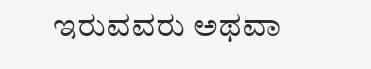ಇರುವವರು ಅಥವಾ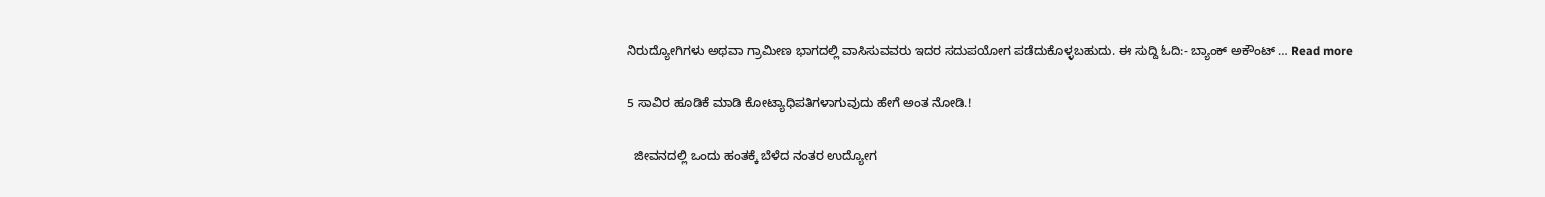ನಿರುದ್ಯೋಗಿಗಳು ಅಥವಾ ಗ್ರಾಮೀಣ ಭಾಗದಲ್ಲಿ ವಾಸಿಸುವವರು ಇದರ ಸದುಪಯೋಗ ಪಡೆದುಕೊಳ್ಳಬಹುದು. ಈ ಸುದ್ದಿ ಓದಿ:- ಬ್ಯಾಂಕ್ ಅಕೌಂಟ್ … Read more

5 ಸಾವಿರ ಹೂಡಿಕೆ ಮಾಡಿ ಕೋಟ್ಯಾಧಿಪತಿಗಳಾಗುವುದು ಹೇಗೆ ಅಂತ ನೋಡಿ.!

  ಜೀವನದಲ್ಲಿ ಒಂದು ಹಂತಕ್ಕೆ ಬೆಳೆದ ನಂತರ ಉದ್ಯೋಗ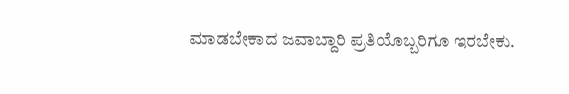ಮಾಡಬೇಕಾದ ಜವಾಬ್ದಾರಿ ಪ್ರತಿಯೊಬ್ಬರಿಗೂ ಇರಬೇಕು.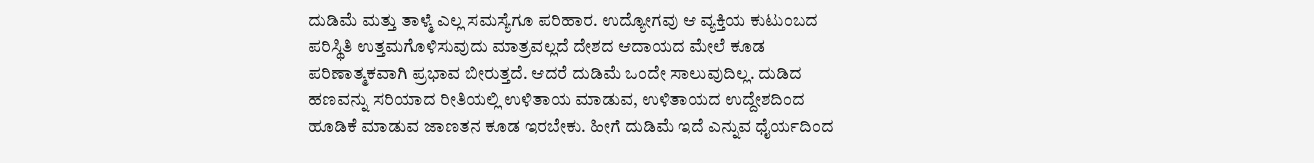ದುಡಿಮೆ ಮತ್ತು ತಾಳ್ಮೆ ಎಲ್ಲ ಸಮಸ್ಯೆಗೂ ಪರಿಹಾರ. ಉದ್ಯೋಗವು ಆ ವ್ಯಕ್ತಿಯ ಕುಟುಂಬದ ಪರಿಸ್ಥಿತಿ ಉತ್ತಮಗೊಳಿಸುವುದು ಮಾತ್ರವಲ್ಲದೆ ದೇಶದ ಆದಾಯದ ಮೇಲೆ ಕೂಡ ಪರಿಣಾತ್ಮಕವಾಗಿ ಪ್ರಭಾವ ಬೀರುತ್ತದೆ. ಆದರೆ ದುಡಿಮೆ ಒಂದೇ ಸಾಲುವುದಿಲ್ಲ. ದುಡಿದ ಹಣವನ್ನು ಸರಿಯಾದ ರೀತಿಯಲ್ಲಿ ಉಳಿತಾಯ ಮಾಡುವ, ಉಳಿತಾಯದ ಉದ್ದೇಶದಿಂದ ಹೂಡಿಕೆ ಮಾಡುವ ಜಾಣತನ ಕೂಡ ಇರಬೇಕು. ಹೀಗೆ ದುಡಿಮೆ ಇದೆ ಎನ್ನುವ ಧೈರ್ಯದಿಂದ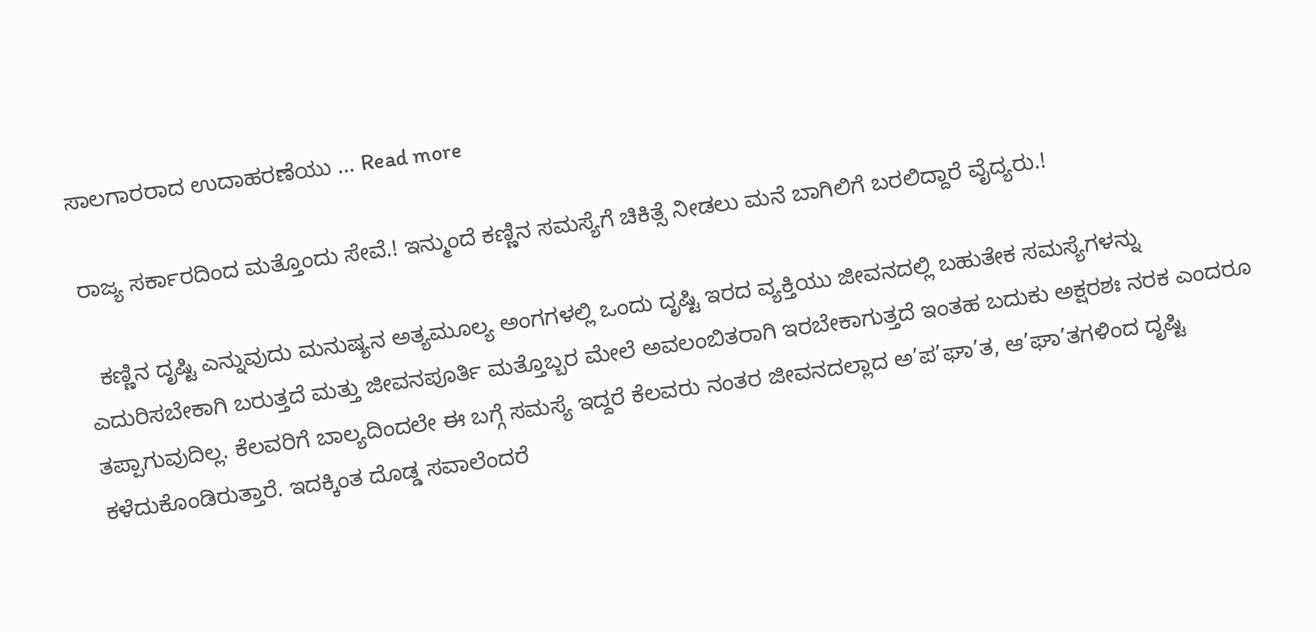ಸಾಲಗಾರರಾದ ಉದಾಹರಣೆಯು … Read more

ರಾಜ್ಯ ಸರ್ಕಾರದಿಂದ ಮತ್ತೊಂದು ಸೇವೆ.! ಇನ್ಮುಂದೆ ಕಣ್ಣಿನ ಸಮಸ್ಯೆಗೆ ಚಿಕಿತ್ಸೆ ನೀಡಲು ಮನೆ ಬಾಗಿಲಿಗೆ ಬರಲಿದ್ದಾರೆ ವೈದ್ಯರು.!

  ಕಣ್ಣಿನ ದೃಷ್ಟಿ ಎನ್ನುವುದು ಮನುಷ್ಯನ ಅತ್ಯಮೂಲ್ಯ ಅಂಗಗಳಲ್ಲಿ ಒಂದು ದೃಷ್ಟಿ ಇರದ ವ್ಯಕ್ತಿಯು ಜೀವನದಲ್ಲಿ ಬಹುತೇಕ ಸಮಸ್ಯೆಗಳನ್ನು ಎದುರಿಸಬೇಕಾಗಿ ಬರುತ್ತದೆ ಮತ್ತು ಜೀವನಪೂರ್ತಿ ಮತ್ತೊಬ್ಬರ ಮೇಲೆ ಅವಲಂಬಿತರಾಗಿ ಇರಬೇಕಾಗುತ್ತದೆ ಇಂತಹ ಬದುಕು ಅಕ್ಷರಶಃ ನರಕ ಎಂದರೂ ತಪ್ಪಾಗುವುದಿಲ್ಲ. ಕೆಲವರಿಗೆ ಬಾಲ್ಯದಿಂದಲೇ ಈ ಬಗ್ಗೆ ಸಮಸ್ಯೆ ಇದ್ದರೆ ಕೆಲವರು ನಂತರ ಜೀವನದಲ್ಲಾದ ಅ’ಪ’ಘಾ’ತ, ಆ’ಘಾ’ತಗಳಿಂದ ದೃಷ್ಟಿ ಕಳೆದುಕೊಂಡಿರುತ್ತಾರೆ. ಇದಕ್ಕಿಂತ ದೊಡ್ಡ ಸವಾಲೆಂದರೆ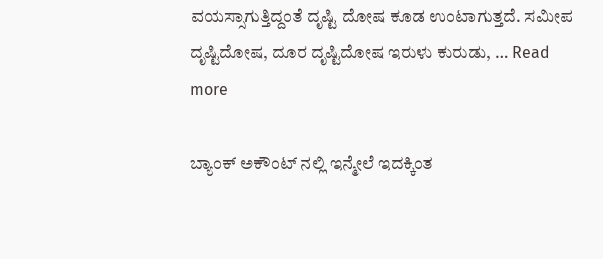ವಯಸ್ಸಾಗುತ್ತಿದ್ದಂತೆ ದೃಷ್ಟಿ ದೋಷ ಕೂಡ ಉಂಟಾಗುತ್ತದೆ. ಸಮೀಪ ದೃಷ್ಟಿದೋಷ, ದೂರ ದೃಷ್ಟಿದೋಷ ಇರುಳು ಕುರುಡು, … Read more

ಬ್ಯಾಂಕ್ ಅಕೌಂಟ್ ನಲ್ಲಿ ಇನ್ಮೇಲೆ ಇದಕ್ಕಿಂತ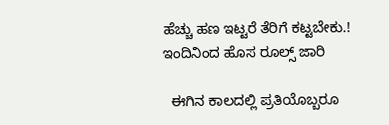ಹೆಚ್ಚು ಹಣ ಇಟ್ಟರೆ ತೆರಿಗೆ ಕಟ್ಟಬೇಕು.! ಇಂದಿನಿಂದ ಹೊಸ ರೂಲ್ಸ್ ಜಾರಿ

  ಈಗಿನ ಕಾಲದಲ್ಲಿ ಪ್ರತಿಯೊಬ್ಬರೂ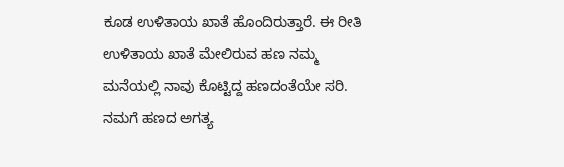ಕೂಡ ಉಳಿತಾಯ ಖಾತೆ ಹೊಂದಿರುತ್ತಾರೆ. ಈ ರೀತಿ ಉಳಿತಾಯ ಖಾತೆ ಮೇಲಿರುವ ಹಣ ನಮ್ಮ ಮನೆಯಲ್ಲಿ ನಾವು ಕೊಟ್ಟಿದ್ದ ಹಣದಂತೆಯೇ ಸರಿ. ನಮಗೆ ಹಣದ ಅಗತ್ಯ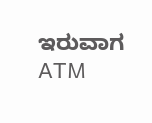ಇರುವಾಗ ATM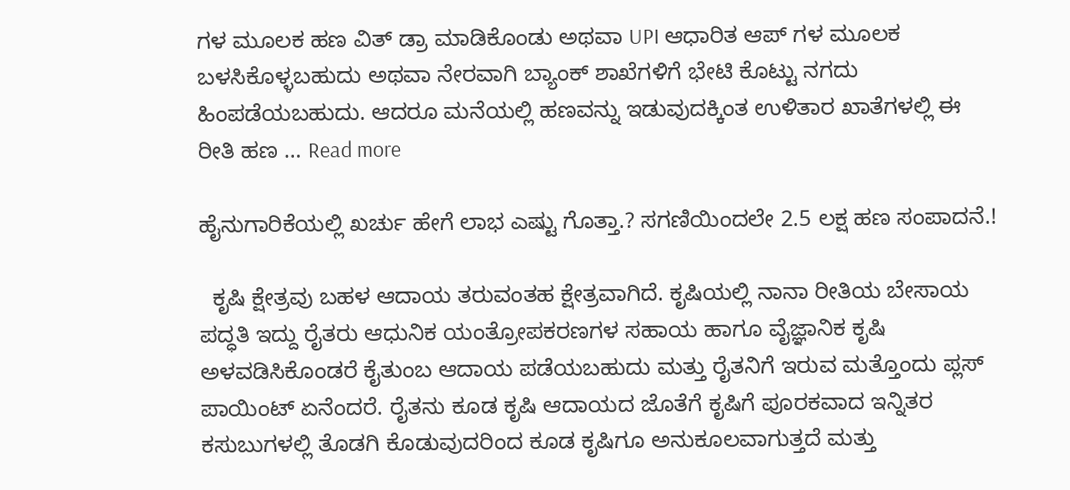ಗಳ ಮೂಲಕ ಹಣ ವಿತ್ ಡ್ರಾ ಮಾಡಿಕೊಂಡು ಅಥವಾ UPI ಆಧಾರಿತ ಆಪ್ ಗಳ ಮೂಲಕ ಬಳಸಿಕೊಳ್ಳಬಹುದು ಅಥವಾ ನೇರವಾಗಿ ಬ್ಯಾಂಕ್ ಶಾಖೆಗಳಿಗೆ ಭೇಟಿ ಕೊಟ್ಟು ನಗದು ಹಿಂಪಡೆಯಬಹುದು. ಆದರೂ ಮನೆಯಲ್ಲಿ ಹಣವನ್ನು ಇಡುವುದಕ್ಕಿಂತ ಉಳಿತಾರ ಖಾತೆಗಳಲ್ಲಿ ಈ ರೀತಿ ಹಣ … Read more

ಹೈನುಗಾರಿಕೆಯಲ್ಲಿ ಖರ್ಚು ಹೇಗೆ ಲಾಭ ಎಷ್ಟು ಗೊತ್ತಾ.? ಸಗಣಿಯಿಂದಲೇ 2.5 ಲಕ್ಷ ಹಣ ಸಂಪಾದನೆ.!

  ಕೃಷಿ ಕ್ಷೇತ್ರವು ಬಹಳ ಆದಾಯ ತರುವಂತಹ ಕ್ಷೇತ್ರವಾಗಿದೆ. ಕೃಷಿಯಲ್ಲಿ ನಾನಾ ರೀತಿಯ ಬೇಸಾಯ ಪದ್ಧತಿ ಇದ್ದು ರೈತರು ಆಧುನಿಕ ಯಂತ್ರೋಪಕರಣಗಳ ಸಹಾಯ ಹಾಗೂ ವೈಜ್ಞಾನಿಕ ಕೃಷಿ ಅಳವಡಿಸಿಕೊಂಡರೆ ಕೈತುಂಬ ಆದಾಯ ಪಡೆಯಬಹುದು ಮತ್ತು ರೈತನಿಗೆ ಇರುವ ಮತ್ತೊಂದು ಪ್ಲಸ್ ಪಾಯಿಂಟ್ ಏನೆಂದರೆ. ರೈತನು ಕೂಡ ಕೃಷಿ ಆದಾಯದ ಜೊತೆಗೆ ಕೃಷಿಗೆ ಪೂರಕವಾದ ಇನ್ನಿತರ ಕಸುಬುಗಳಲ್ಲಿ ತೊಡಗಿ ಕೊಡುವುದರಿಂದ ಕೂಡ ಕೃಷಿಗೂ ಅನುಕೂಲವಾಗುತ್ತದೆ ಮತ್ತು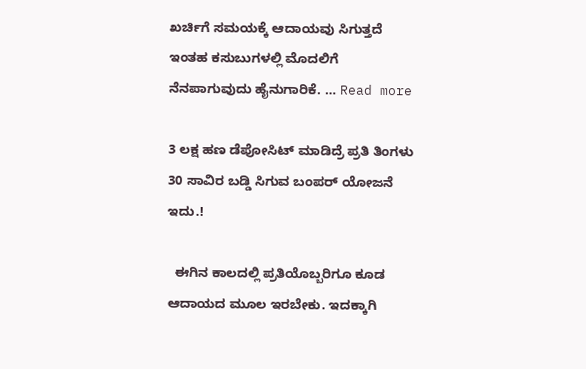ಖರ್ಚಿಗೆ ಸಮಯಕ್ಕೆ ಆದಾಯವು ಸಿಗುತ್ತದೆ ಇಂತಹ ಕಸುಬುಗಳಲ್ಲಿ ಮೊದಲಿಗೆ ನೆನಪಾಗುವುದು ಹೈನುಗಾರಿಕೆ. … Read more

3 ಲಕ್ಷ ಹಣ ಡೆಪೋಸಿಟ್ ಮಾಡಿದ್ರೆ ಪ್ರತಿ ತಿಂಗಳು 30 ಸಾವಿರ ಬಡ್ಡಿ ಸಿಗುವ ಬಂಪರ್ ಯೋಜನೆ ಇದು.!

  ಈಗಿನ ಕಾಲದಲ್ಲಿ ಪ್ರತಿಯೊಬ್ಬರಿಗೂ ಕೂಡ ಆದಾಯದ ಮೂಲ ಇರಬೇಕು. ಇದಕ್ಕಾಗಿ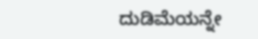ದುಡಿಮೆಯನ್ನೇ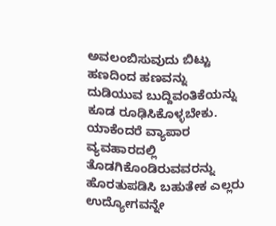ಅವಲಂಬಿಸುವುದು ಬಿಟ್ಟು ಹಣದಿಂದ ಹಣವನ್ನು ದುಡಿಯುವ ಬುದ್ದಿವಂತಿಕೆಯನ್ನು ಕೂಡ ರೂಢಿಸಿಕೊಳ್ಳಬೇಕು. ಯಾಕೆಂದರೆ ವ್ಯಾಪಾರ ವ್ಯವಹಾರದಲ್ಲಿ ತೊಡಗಿಕೊಂಡಿರುವವರನ್ನು ಹೊರತುಪಡಿಸಿ ಬಹುತೇಕ ಎಲ್ಲರು ಉದ್ಯೋಗವನ್ನೇ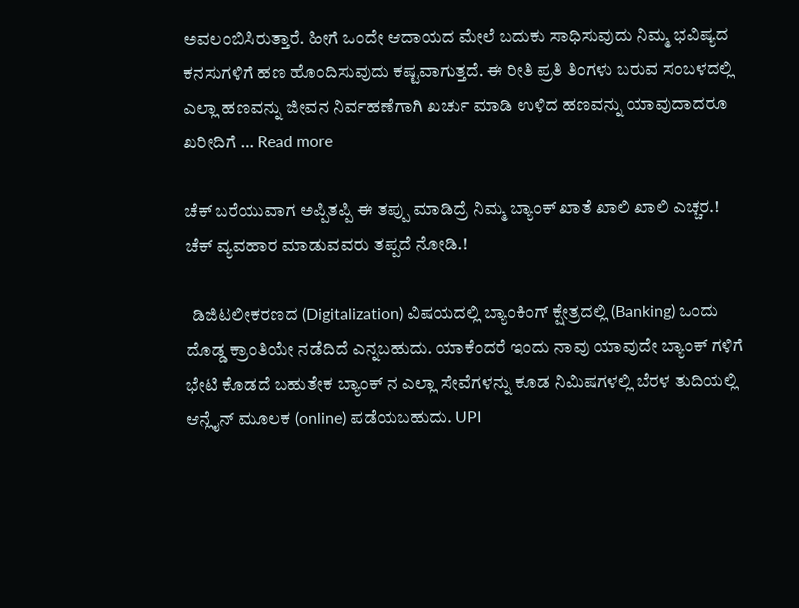ಅವಲಂಬಿಸಿರುತ್ತಾರೆ. ಹೀಗೆ ಒಂದೇ ಆದಾಯದ ಮೇಲೆ ಬದುಕು ಸಾಧಿಸುವುದು ನಿಮ್ಮ ಭವಿಷ್ಯದ ಕನಸುಗಳಿಗೆ ಹಣ ಹೊಂದಿಸುವುದು ಕಷ್ಟವಾಗುತ್ತದೆ. ಈ ರೀತಿ ಪ್ರತಿ ತಿಂಗಳು ಬರುವ ಸಂಬಳದಲ್ಲಿ ಎಲ್ಲಾ ಹಣವನ್ನು ಜೀವನ ನಿರ್ವಹಣೆಗಾಗಿ ಖರ್ಚು ಮಾಡಿ ಉಳಿದ ಹಣವನ್ನು ಯಾವುದಾದರೂ ಖರೀದಿಗೆ … Read more

ಚೆಕ್ ಬರೆಯುವಾಗ ಅಪ್ಪಿತಪ್ಪಿ ಈ ತಪ್ಪು ಮಾಡಿದ್ರೆ ನಿಮ್ಮ ಬ್ಯಾಂಕ್ ಖಾತೆ ಖಾಲಿ ಖಾಲಿ ಎಚ್ಚರ.! ಚೆಕ್ ವ್ಯವಹಾರ ಮಾಡುವವರು ತಪ್ಪದೆ ನೋಡಿ.!

  ಡಿಜಿಟಲೀಕರಣದ (Digitalization) ವಿಷಯದಲ್ಲಿ ಬ್ಯಾಂಕಿಂಗ್ ಕ್ಷೇತ್ರದಲ್ಲಿ (Banking) ಒಂದು ದೊಡ್ಡ ಕ್ರಾಂತಿಯೇ ನಡೆದಿದೆ ಎನ್ನಬಹುದು. ಯಾಕೆಂದರೆ ಇಂದು ನಾವು ಯಾವುದೇ ಬ್ಯಾಂಕ್ ಗಳಿಗೆ ಭೇಟಿ ಕೊಡದೆ ಬಹುತೇಕ ಬ್ಯಾಂಕ್ ನ ಎಲ್ಲಾ ಸೇವೆಗಳನ್ನು ಕೂಡ ನಿಮಿಷಗಳಲ್ಲಿ ಬೆರಳ ತುದಿಯಲ್ಲಿ ಆನ್ಲೈನ್ ಮೂಲಕ (online) ಪಡೆಯಬಹುದು. UPI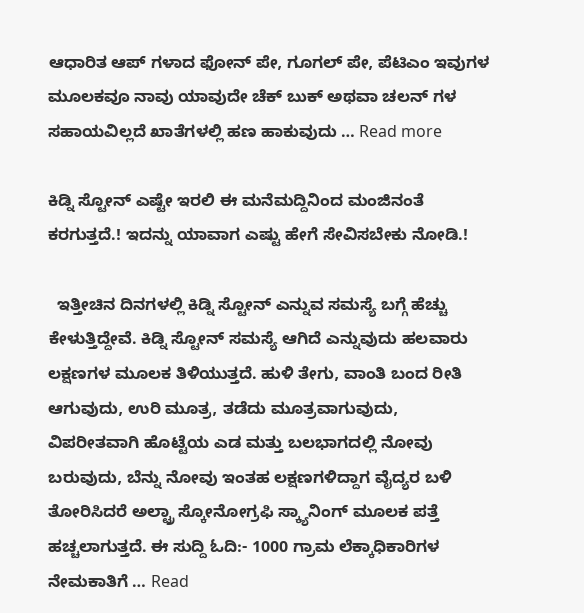ಆಧಾರಿತ ಆಪ್ ಗಳಾದ ಫೋನ್ ಪೇ, ಗೂಗಲ್ ಪೇ, ಪೆಟಿಎಂ ಇವುಗಳ ಮೂಲಕವೂ ನಾವು ಯಾವುದೇ ಚೆಕ್ ಬುಕ್ ಅಥವಾ ಚಲನ್ ಗಳ ಸಹಾಯವಿಲ್ಲದೆ ಖಾತೆಗಳಲ್ಲಿ ಹಣ ಹಾಕುವುದು … Read more

ಕಿಡ್ನಿ ಸ್ಟೋನ್ ಎಷ್ಟೇ ಇರಲಿ ಈ ಮನೆಮದ್ದಿನಿಂದ ಮಂಜಿನಂತೆ ಕರಗುತ್ತದೆ.! ಇದನ್ನು ಯಾವಾಗ ಎಷ್ಟು ಹೇಗೆ ಸೇವಿಸಬೇಕು ನೋಡಿ.!

  ಇತ್ತೀಚಿನ ದಿನಗಳಲ್ಲಿ ಕಿಡ್ನಿ ಸ್ಟೋನ್ ಎನ್ನುವ ಸಮಸ್ಯೆ ಬಗ್ಗೆ ಹೆಚ್ಚು ಕೇಳುತ್ತಿದ್ದೇವೆ. ಕಿಡ್ನಿ ಸ್ಟೋನ್ ಸಮಸ್ಯೆ ಆಗಿದೆ ಎನ್ನುವುದು ಹಲವಾರು ಲಕ್ಷಣಗಳ ಮೂಲಕ ತಿಳಿಯುತ್ತದೆ. ಹುಳಿ ತೇಗು, ವಾಂತಿ ಬಂದ ರೀತಿ ಆಗುವುದು, ಉರಿ ಮೂತ್ರ, ತಡೆದು ಮೂತ್ರವಾಗುವುದು, ವಿಪರೀತವಾಗಿ ಹೊಟ್ಟೆಯ ಎಡ ಮತ್ತು ಬಲಭಾಗದಲ್ಲಿ ನೋವು ಬರುವುದು, ಬೆನ್ನು ನೋವು ಇಂತಹ ಲಕ್ಷಣಗಳಿದ್ದಾಗ ವೈದ್ಯರ ಬಳಿ ತೋರಿಸಿದರೆ ಅಲ್ಟ್ರಾ ಸ್ಕೋನೋಗ್ರಫಿ ಸ್ಕ್ಯಾನಿಂಗ್ ಮೂಲಕ ಪತ್ತೆ ಹಚ್ಚಲಾಗುತ್ತದೆ. ಈ ಸುದ್ದಿ ಓದಿ:- 1000 ಗ್ರಾಮ ಲೆಕ್ಕಾಧಿಕಾರಿಗಳ ನೇಮಕಾತಿಗೆ … Read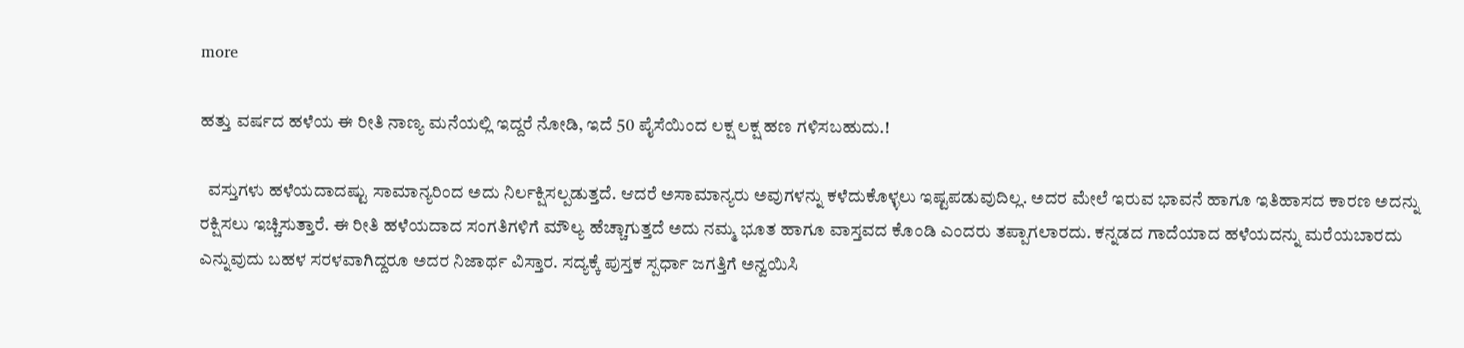more

ಹತ್ತು ವರ್ಷದ ಹಳೆಯ ಈ ರೀತಿ ನಾಣ್ಯ ಮನೆಯಲ್ಲಿ ಇದ್ದರೆ ನೋಡಿ, ಇದೆ 50 ಪೈಸೆಯಿಂದ ಲಕ್ಷ ಲಕ್ಷ ಹಣ ಗಳಿಸಬಹುದು.!

  ವಸ್ತುಗಳು ಹಳೆಯದಾದಷ್ಟು ಸಾಮಾನ್ಯರಿಂದ ಅದು ನಿರ್ಲಕ್ಷಿಸಲ್ಪಡುತ್ತದೆ. ಆದರೆ ಅಸಾಮಾನ್ಯರು ಅವುಗಳನ್ನು ಕಳೆದುಕೊಳ್ಳಲು ಇಷ್ಟಪಡುವುದಿಲ್ಲ. ಅದರ ಮೇಲೆ ಇರುವ ಭಾವನೆ ಹಾಗೂ ಇತಿಹಾಸದ ಕಾರಣ ಅದನ್ನು ರಕ್ಷಿಸಲು ಇಚ್ಚಿಸುತ್ತಾರೆ. ಈ ರೀತಿ ಹಳೆಯದಾದ ಸಂಗತಿಗಳಿಗೆ ಮೌಲ್ಯ ಹೆಚ್ಚಾಗುತ್ತದೆ ಅದು ನಮ್ಮ ಭೂತ ಹಾಗೂ ವಾಸ್ತವದ ಕೊಂಡಿ ಎಂದರು ತಪ್ಪಾಗಲಾರದು. ಕನ್ನಡದ ಗಾದೆಯಾದ ಹಳೆಯದನ್ನು ಮರೆಯಬಾರದು ಎನ್ನುವುದು ಬಹಳ ಸರಳವಾಗಿದ್ದರೂ ಅದರ ನಿಜಾರ್ಥ ವಿಸ್ತಾರ. ಸದ್ಯಕ್ಕೆ ಪುಸ್ತಕ ಸ್ಪರ್ಧಾ ಜಗತ್ತಿಗೆ ಅನ್ವಯಿಸಿ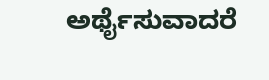ಅರ್ಥೈಸುವಾದರೆ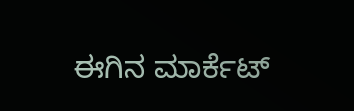ಈಗಿನ ಮಾರ್ಕೆಟ್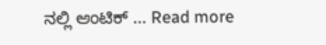ನಲ್ಲಿ ಆಂಟಿಕ್ … Read more